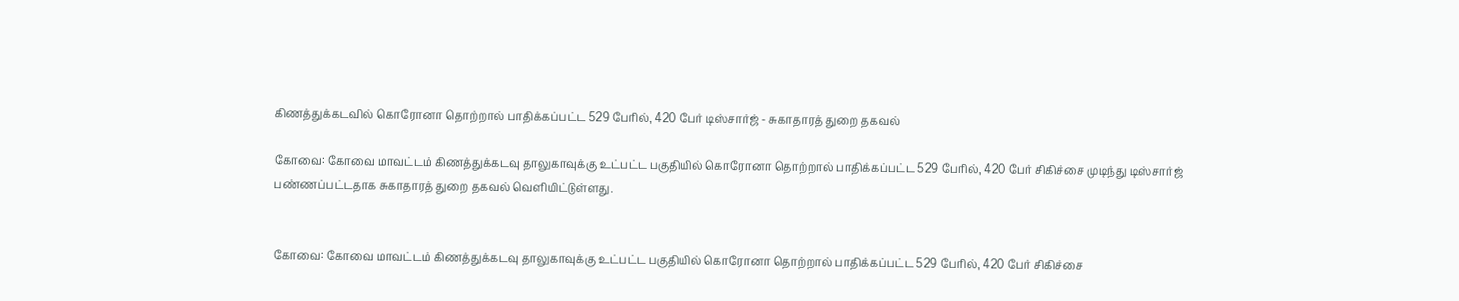கிணத்துக்கடவில் கொரோனா தொற்றால் பாதிக்கப்பட்ட 529 பேரில், 420 பேர் டிஸ்சார்ஜ் - சுகாதாரத் துறை தகவல்

கோவை: கோவை மாவட்டம் கிணத்துக்கடவு தாலுகாவுக்கு உட்பட்ட பகுதியில் கொரோனா தொற்றால் பாதிக்கப்பட்ட 529 பேரில், 420 பேர் சிகிச்சை முடிந்து டிஸ்சார்ஜ் பண்ணப்பட்டதாக சுகாதாரத் துறை தகவல் வெளியிட்டுள்ளது.


கோவை: கோவை மாவட்டம் கிணத்துக்கடவு தாலுகாவுக்கு உட்பட்ட பகுதியில் கொரோனா தொற்றால் பாதிக்கப்பட்ட 529 பேரில், 420 பேர் சிகிச்சை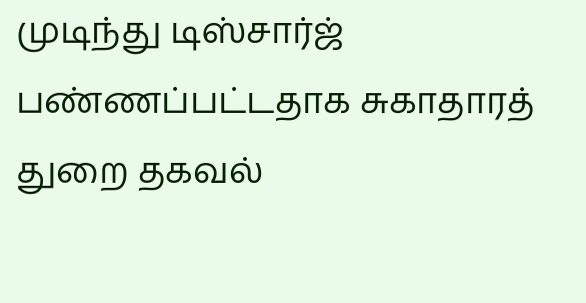முடிந்து டிஸ்சார்ஜ் பண்ணப்பட்டதாக சுகாதாரத் துறை தகவல்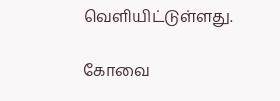வெளியிட்டுள்ளது.

கோவை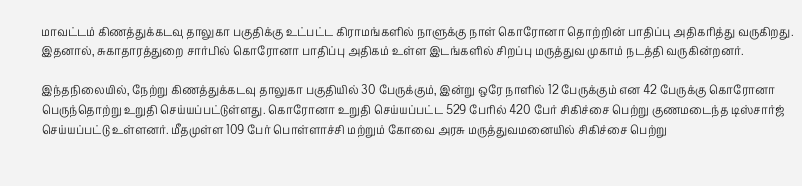மாவட்டம் கிணத்துக்கடவு தாலுகா பகுதிக்கு உட்பட்ட கிராமங்களில் நாளுக்கு நாள் கொரோனா தொற்றின் பாதிப்பு அதிகரித்து வருகிறது. இதனால், சுகாதாரத்துறை சார்பில் கொரோனா பாதிப்பு அதிகம் உள்ள இடங்களில் சிறப்பு மருத்துவ முகாம் நடத்தி வருகின்றனர்.

இந்தநிலையில், நேற்று கிணத்துக்கடவு தாலுகா பகுதியில் 30 பேருக்கும், இன்று ஒரே நாளில் 12 பேருக்கும் என 42 பேருக்கு கொரோனா பெருந்தொற்று உறுதி செய்யப்பட்டுள்ளது. கொரோனா உறுதி செய்யப்பட்ட 529 பேரில் 420 பேர் சிகிச்சை பெற்று குணமடைந்த டிஸ்சார்ஜ் செய்யப்பட்டு உள்ளனர். மீதமுள்ள 109 பேர் பொள்ளாச்சி மற்றும் கோவை அரசு மருத்துவமனையில் சிகிச்சை பெற்று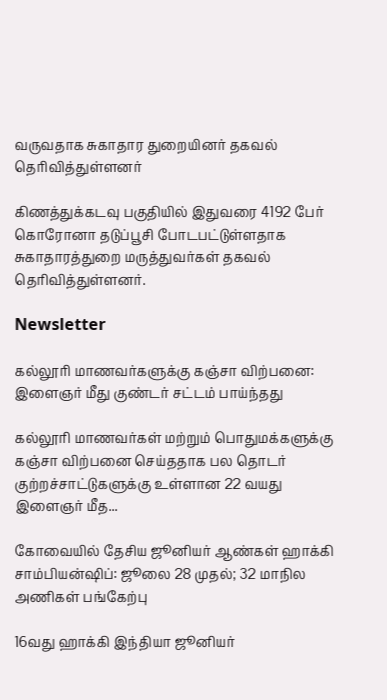வருவதாக சுகாதார துறையினர் தகவல் தெரிவித்துள்ளனர்

கிணத்துக்கடவு பகுதியில் இதுவரை 4192 பேர் கொரோனா தடுப்பூசி போடபட்டுள்ளதாக சுகாதாரத்துறை மருத்துவர்கள் தகவல் தெரிவித்துள்ளனர்.

Newsletter

கல்லூரி மாணவர்களுக்கு கஞ்சா விற்பனை: இளைஞர் மீது குண்டர் சட்டம் பாய்ந்தது

கல்லூரி மாணவர்கள் மற்றும் பொதுமக்களுக்கு கஞ்சா விற்பனை செய்ததாக பல தொடர் குற்றச்சாட்டுகளுக்கு உள்ளான 22 வயது இளைஞர் மீத...

கோவையில் தேசிய ஜூனியர் ஆண்கள் ஹாக்கி சாம்பியன்ஷிப்: ஜூலை 28 முதல்; 32 மாநில அணிகள் பங்கேற்பு

16வது ஹாக்கி இந்தியா ஜூனியர்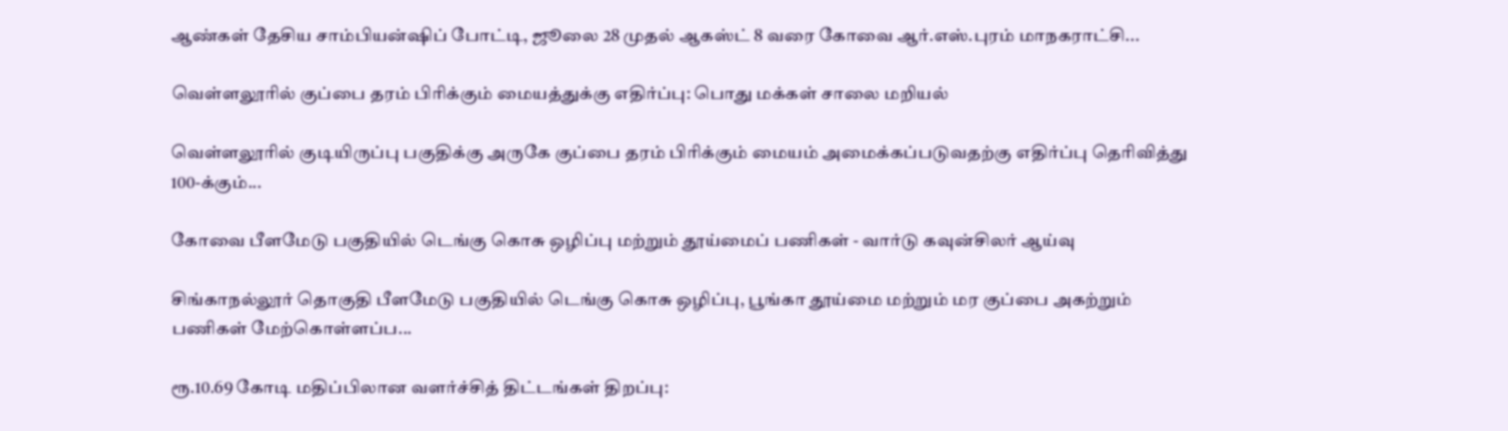ஆண்கள் தேசிய சாம்பியன்ஷிப் போட்டி, ஜூலை 28 முதல் ஆகஸ்ட் 8 வரை கோவை ஆர்.எஸ்.புரம் மாநகராட்சி...

வெள்ளலூரில் குப்பை தரம் பிரிக்கும் மையத்துக்கு எதிர்ப்பு: பொது மக்கள் சாலை மறியல்

வெள்ளலூரில் குடியிருப்பு பகுதிக்கு அருகே குப்பை தரம் பிரிக்கும் மையம் அமைக்கப்படுவதற்கு எதிர்ப்பு தெரிவித்து 100-க்கும்...

கோவை பீளமேடு பகுதியில் டெங்கு கொசு ஒழிப்பு மற்றும் தூய்மைப் பணிகள் - வார்டு கவுன்சிலர் ஆய்வு

சிங்காநல்லூர் தொகுதி பீளமேடு பகுதியில் டெங்கு கொசு ஒழிப்பு, பூங்கா தூய்மை மற்றும் மர குப்பை அகற்றும் பணிகள் மேற்கொள்ளப்ப...

ரூ.10.69 கோடி மதிப்பிலான வளர்ச்சித் திட்டங்கள் திறப்பு: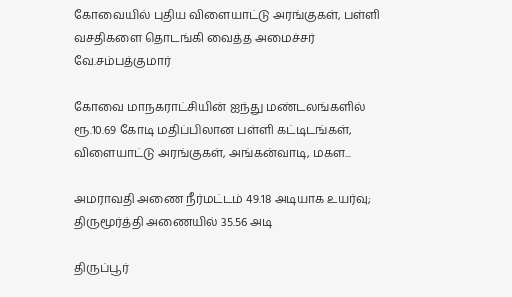கோவையில் புதிய விளையாட்டு அரங்குகள், பள்ளி வசதிகளை தொடங்கி வைத்த அமைச்சர் வே.சம்பத்குமார்

கோவை மாநகராட்சியின் ஐந்து மண்டலங்களில் ரூ.10.69 கோடி மதிப்பிலான பள்ளி கட்டிடங்கள், விளையாட்டு அரங்குகள், அங்கன்வாடி, மகள...

அமராவதி அணை நீர்மட்டம் 49.18 அடியாக உயர்வு; திருமூர்த்தி அணையில் 35.56 அடி

திருப்பூர்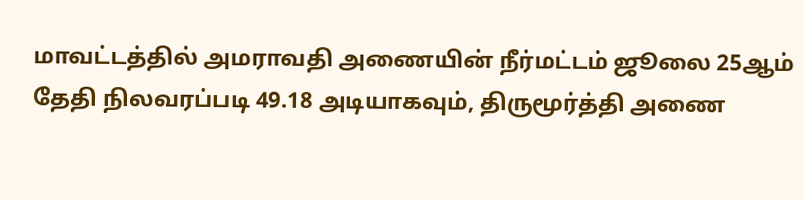மாவட்டத்தில் அமராவதி அணையின் நீர்மட்டம் ஜூலை 25ஆம் தேதி நிலவரப்படி 49.18 அடியாகவும், திருமூர்த்தி அணை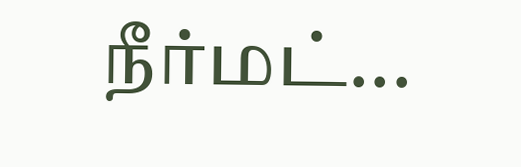நீர்மட்...